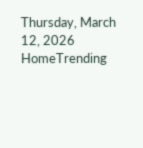Thursday, March 12, 2026
HomeTrending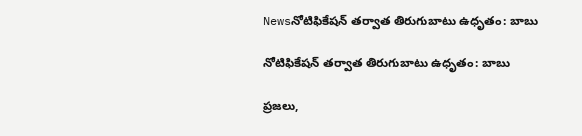Newsనోటిఫికేషన్ తర్వాత తిరుగుబాటు ఉధృతం: బాబు

నోటిఫికేషన్ తర్వాత తిరుగుబాటు ఉధృతం: బాబు

ప్రజలు,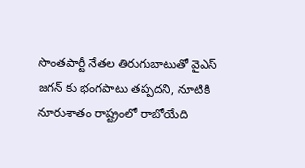సొంతపార్టీ నేతల తిరుగుబాటుతో వైఎస్ జగన్ కు భంగపాటు తప్పదని, నూటికి నూరుశాతం రాష్ట్రంలో రాబోయేది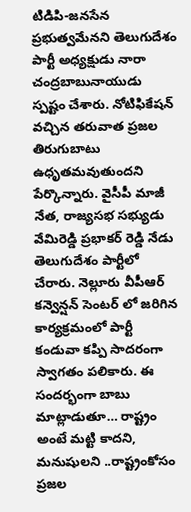టిడిపి-జనసేన ప్రభుత్వమేనని తెలుగుదేశం పార్టీ అధ్యక్షుడు నారా చంద్రబాబునాయుడు స్పష్టం చేశారు. నోటిఫికేషన్ వచ్చిన తరువాత ప్రజల తిరుగుబాటు ఉధృతమవుతుందని పేర్కొన్నారు. వైసీపీ మాజీ నేత, రాజ్యసభ సభ్యుడు వేమిరెడ్డి ప్రభాకర్ రెడ్డి నేడు తెలుగుదేశం పార్టీలో చేరారు. నెల్లూరు వీపీఆర్ కన్వెన్షన్ సెంటర్ లో జరిగిన కార్యక్రమంలో పార్టీ కండువా కప్పి సాదరంగా స్వాగతం పలికారు. ఈ సందర్భంగా బాబు మాట్లాడుతూ… రాష్ట్రం అంటే మట్టి కాదని, మనుషులని ..రాష్ట్రంకోసం ప్రజల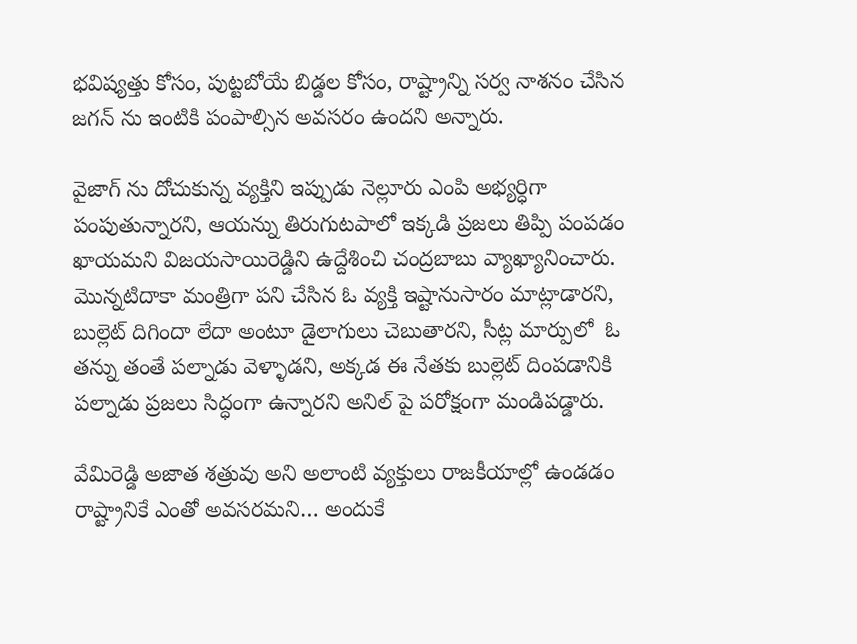భవిష్యత్తు కోసం, పుట్టబోయే బిడ్డల కోసం, రాష్ట్రాన్ని సర్వ నాశనం చేసిన జగన్ ను ఇంటికి పంపాల్సిన అవసరం ఉందని అన్నారు.

వైజాగ్ ను దోచుకున్న వ్యక్తిని ఇప్పుడు నెల్లూరు ఎంపి అభ్యర్ధిగా పంపుతున్నారని, ఆయన్ను తిరుగుటపాలో ఇక్కడి ప్రజలు తిప్పి పంపడం ఖాయమని విజయసాయిరెడ్డిని ఉద్దేశించి చంద్రబాబు వ్యాఖ్యానించారు. మొన్నటిదాకా మంత్రిగా పని చేసిన ఓ వ్యక్తి ఇష్టానుసారం మాట్లాడారని, బుల్లెట్ దిగిందా లేదా అంటూ డైలాగులు చెబుతారని, సీట్ల మార్పులో  ఓ తన్ను తంతే పల్నాడు వెళ్ళాడని, అక్కడ ఈ నేతకు బుల్లెట్ దింపడానికి పల్నాడు ప్రజలు సిద్ధంగా ఉన్నారని అనిల్ పై పరోక్షంగా మండిపడ్డారు.

వేమిరెడ్డి అజాత శత్రువు అని అలాంటి వ్యక్తులు రాజకీయాల్లో ఉండడం రాష్ట్రానికే ఎంతో అవసరమని… అందుకే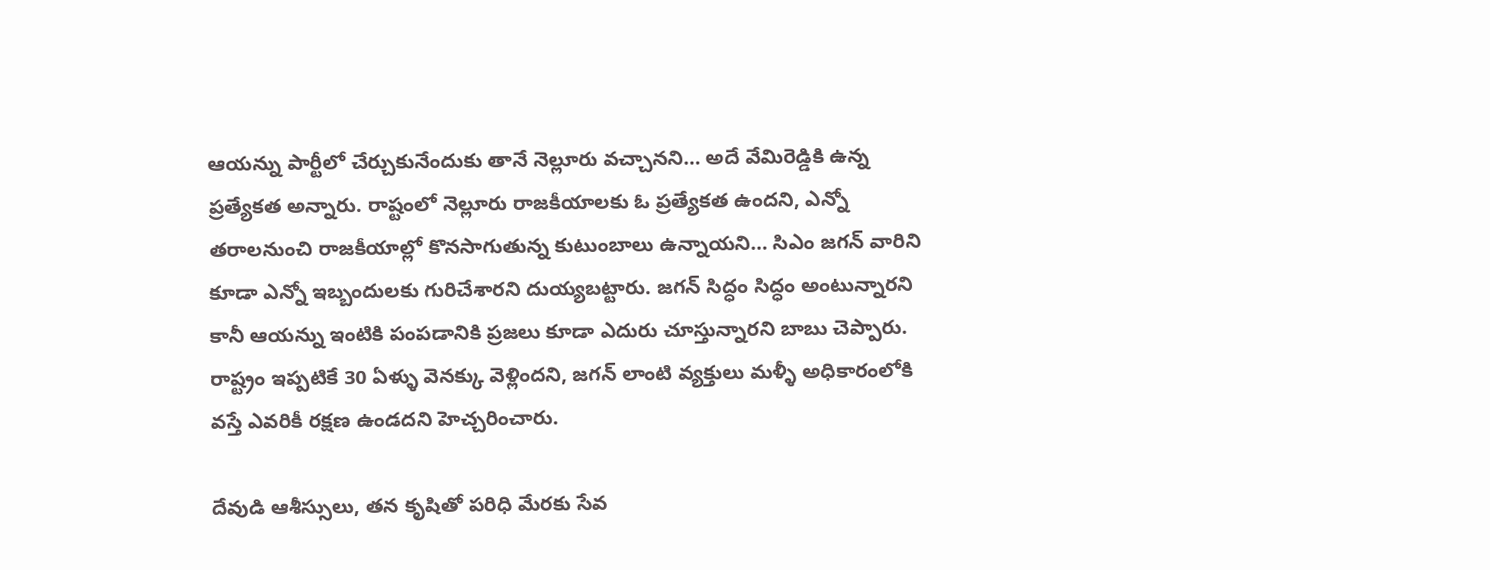ఆయన్ను పార్టీలో చేర్చుకునేందుకు తానే నెల్లూరు వచ్చానని… అదే వేమిరెడ్డికి ఉన్న ప్రత్యేకత అన్నారు. రాష్టంలో నెల్లూరు రాజకీయాలకు ఓ ప్రత్యేకత ఉందని, ఎన్నో తరాలనుంచి రాజకీయాల్లో కొనసాగుతున్న కుటుంబాలు ఉన్నాయని… సిఎం జగన్ వారిని కూడా ఎన్నో ఇబ్బందులకు గురిచేశారని దుయ్యబట్టారు. జగన్ సిద్ధం సిద్ధం అంటున్నారని కానీ ఆయన్ను ఇంటికి పంపడానికి ప్రజలు కూడా ఎదురు చూస్తున్నారని బాబు చెప్పారు.  రాష్ట్రం ఇప్పటికే 30 ఏళ్ళు వెనక్కు వెళ్లిందని, జగన్ లాంటి వ్యక్తులు మళ్ళీ అధికారంలోకి వస్తే ఎవరికీ రక్షణ ఉండదని హెచ్చరించారు.

దేవుడి ఆశీస్సులు, తన కృషితో పరిధి మేరకు సేవ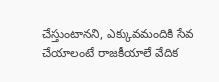చేస్తుంటానని, ఎక్కువమందికి సేవ చేయాలంటే రాజకీయాలే వేదిక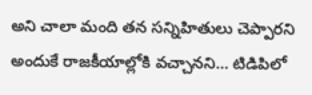అని చాలా మంది తన సన్నిహితులు చెప్పారని అందుకే రాజకీయాల్లోకి వచ్చానని… టిడిపిలో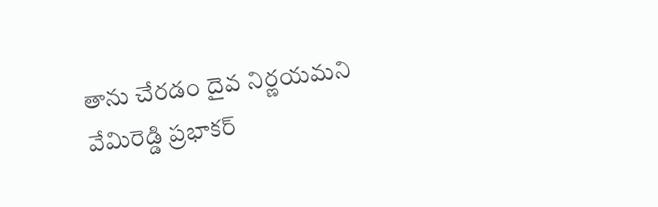తాను చేరడం దైవ నిర్ణయమని వేమిరెడ్డి ప్రభాకర్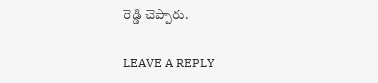రెడ్డి చెప్పారు.

LEAVE A REPLY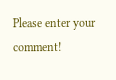Please enter your comment!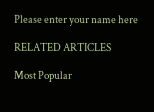Please enter your name here

RELATED ARTICLES

Most Popular